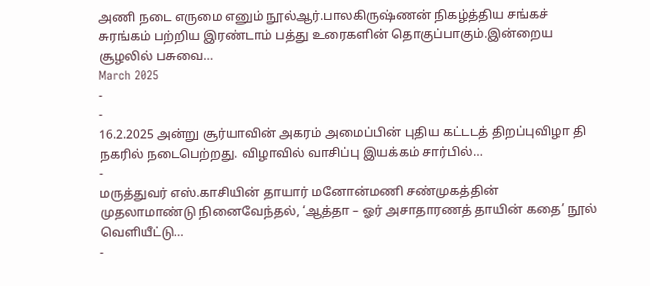அணி நடை எருமை எனும் நூல்ஆர்.பாலகிருஷ்ணன் நிகழ்த்திய சங்கச் சுரங்கம் பற்றிய இரண்டாம் பத்து உரைகளின் தொகுப்பாகும்.இன்றைய சூழலில் பசுவை…
March 2025
-
-
16.2.2025 அன்று சூர்யாவின் அகரம் அமைப்பின் புதிய கட்டடத் திறப்புவிழா தி நகரில் நடைபெற்றது. விழாவில் வாசிப்பு இயக்கம் சார்பில்…
-
மருத்துவர் எஸ்.காசியின் தாயார் மனோன்மணி சண்முகத்தின் முதலாமாண்டு நினைவேந்தல், ‘ஆத்தா – ஓர் அசாதாரணத் தாயின் கதை’ நூல் வெளியீட்டு…
-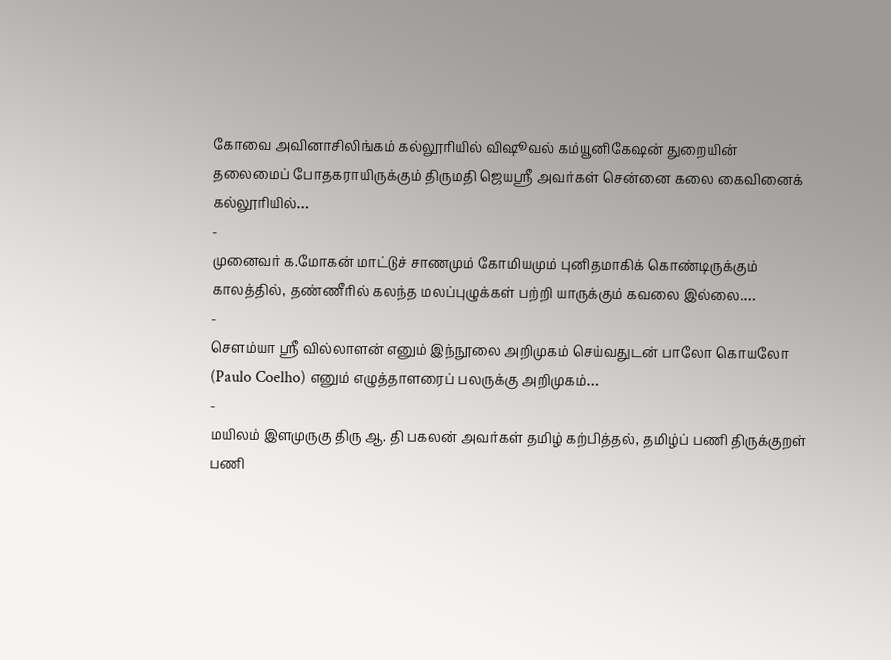கோவை அவினாசிலிங்கம் கல்லூரியில் விஷூவல் கம்யூனிகேஷன் துறையின் தலைமைப் போதகராயிருக்கும் திருமதி ஜெயஸ்ரீ அவர்கள் சென்னை கலை கைவினைக் கல்லூரியில்…
-
முனைவர் க.மோகன் மாட்டுச் சாணமும் கோமியமும் புனிதமாகிக் கொண்டிருக்கும் காலத்தில், தண்ணீரில் கலந்த மலப்புழுக்கள் பற்றி யாருக்கும் கவலை இல்லை.…
-
சௌம்யா ஸ்ரீ வில்லாளன் எனும் இந்நூலை அறிமுகம் செய்வதுடன் பாலோ கொயலோ (Paulo Coelho) எனும் எழுத்தாளரைப் பலருக்கு அறிமுகம்…
-
மயிலம் இளமுருகு திரு ஆ. தி பகலன் அவர்கள் தமிழ் கற்பித்தல், தமிழ்ப் பணி திருக்குறள் பணி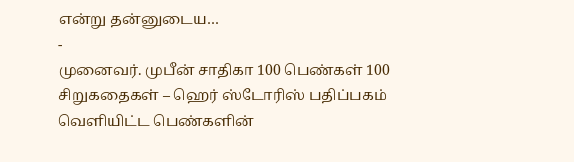என்று தன்னுடைய…
-
முனைவர். முபீன் சாதிகா 100 பெண்கள் 100 சிறுகதைகள் – ஹெர் ஸ்டோரிஸ் பதிப்பகம் வெளியிட்ட பெண்களின்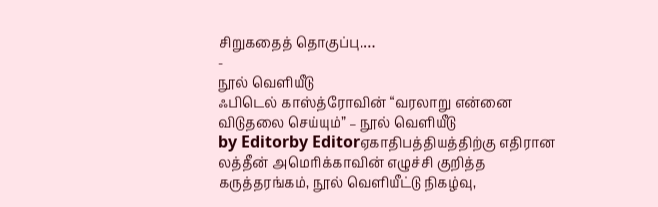சிறுகதைத் தொகுப்பு.…
-
நூல் வெளியீடு
ஃபிடெல் காஸ்த்ரோவின் “வரலாறு என்னை விடுதலை செய்யும்” – நூல் வெளியீடு
by Editorby Editorஏகாதிபத்தியத்திற்கு எதிரான லத்தீன் அமெரிக்காவின் எழுச்சி குறித்த கருத்தரங்கம், நூல் வெளியீட்டு நிகழ்வு,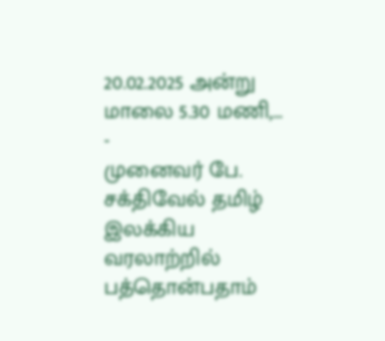20.02.2025 அன்று மாலை 5.30 மணி,…
-
முனைவர் பே. சக்திவேல் தமிழ் இலக்கிய வரலாற்றில் பத்தொன்பதாம்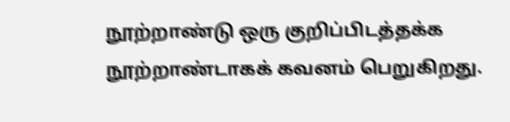நூற்றாண்டு ஒரு குறிப்பிடத்தக்க நூற்றாண்டாகக் கவனம் பெறுகிறது.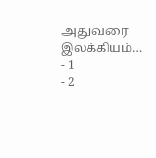அதுவரை இலக்கியம்…
- 1
- 2